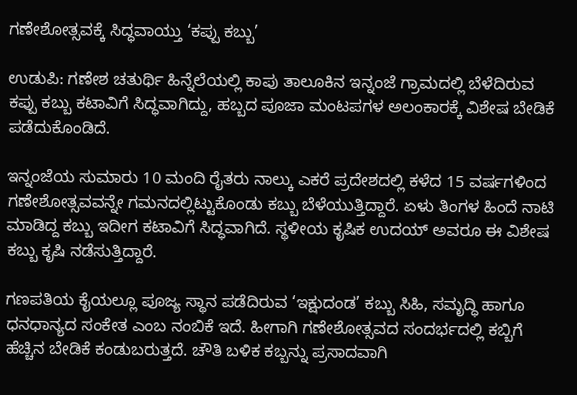ಗಣೇಶೋತ್ಸವಕ್ಕೆ ಸಿದ್ಧವಾಯ್ತು ‘ಕಪ್ಪು ಕಬ್ಬು’

ಉಡುಪಿ: ಗಣೇಶ ಚತುರ್ಥಿ ಹಿನ್ನೆಲೆಯಲ್ಲಿ ಕಾಪು ತಾಲೂಕಿನ ಇನ್ನಂಜೆ ಗ್ರಾಮದಲ್ಲಿ ಬೆಳೆದಿರುವ ಕಪ್ಪು ಕಬ್ಬು ಕಟಾವಿಗೆ ಸಿದ್ಧವಾಗಿದ್ದು, ಹಬ್ಬದ ಪೂಜಾ ಮಂಟಪಗಳ ಅಲಂಕಾರಕ್ಕೆ ವಿಶೇಷ ಬೇಡಿಕೆ ಪಡೆದುಕೊಂಡಿದೆ.

ಇನ್ನಂಜೆಯ ಸುಮಾರು 10 ಮಂದಿ ರೈತರು ನಾಲ್ಕು ಎಕರೆ ಪ್ರದೇಶದಲ್ಲಿ ಕಳೆದ 15 ವರ್ಷಗಳಿಂದ ಗಣೇಶೋತ್ಸವವನ್ನೇ ಗಮನದಲ್ಲಿಟ್ಟುಕೊಂಡು ಕಬ್ಬು ಬೆಳೆಯುತ್ತಿದ್ದಾರೆ. ಏಳು ತಿಂಗಳ ಹಿಂದೆ ನಾಟಿ ಮಾಡಿದ್ದ ಕಬ್ಬು ಇದೀಗ ಕಟಾವಿಗೆ ಸಿದ್ಧವಾಗಿದೆ. ಸ್ಥಳೀಯ ಕೃಷಿಕ ಉದಯ್ ಅವರೂ ಈ ವಿಶೇಷ ಕಬ್ಬು ಕೃಷಿ ನಡೆಸುತ್ತಿದ್ದಾರೆ.

ಗಣಪತಿಯ ಕೈಯಲ್ಲೂ ಪೂಜ್ಯ ಸ್ಥಾನ ಪಡೆದಿರುವ ‘ಇಕ್ಷುದಂಡ’ ಕಬ್ಬು ಸಿಹಿ, ಸಮೃದ್ಧಿ ಹಾಗೂ ಧನಧಾನ್ಯದ ಸಂಕೇತ ಎಂಬ ನಂಬಿಕೆ ಇದೆ. ಹೀಗಾಗಿ ಗಣೇಶೋತ್ಸವದ ಸಂದರ್ಭದಲ್ಲಿ ಕಬ್ಬಿಗೆ ಹೆಚ್ಚಿನ ಬೇಡಿಕೆ ಕಂಡುಬರುತ್ತದೆ. ಚೌತಿ ಬಳಿಕ ಕಬ್ಬನ್ನು ಪ್ರಸಾದವಾಗಿ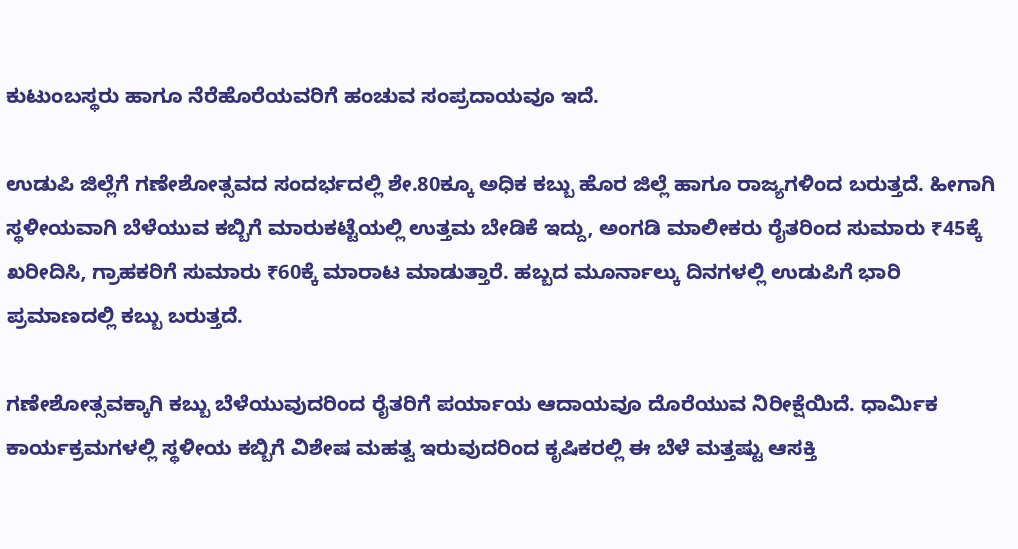ಕುಟುಂಬಸ್ಥರು ಹಾಗೂ ನೆರೆಹೊರೆಯವರಿಗೆ ಹಂಚುವ ಸಂಪ್ರದಾಯವೂ ಇದೆ.

ಉಡುಪಿ ಜಿಲ್ಲೆಗೆ ಗಣೇಶೋತ್ಸವದ ಸಂದರ್ಭದಲ್ಲಿ ಶೇ.80ಕ್ಕೂ ಅಧಿಕ ಕಬ್ಬು ಹೊರ ಜಿಲ್ಲೆ ಹಾಗೂ ರಾಜ್ಯಗಳಿಂದ ಬರುತ್ತದೆ. ಹೀಗಾಗಿ ಸ್ಥಳೀಯವಾಗಿ ಬೆಳೆಯುವ ಕಬ್ಬಿಗೆ ಮಾರುಕಟ್ಟೆಯಲ್ಲಿ ಉತ್ತಮ ಬೇಡಿಕೆ ಇದ್ದು, ಅಂಗಡಿ ಮಾಲೀಕರು ರೈತರಿಂದ ಸುಮಾರು ₹45ಕ್ಕೆ ಖರೀದಿಸಿ, ಗ್ರಾಹಕರಿಗೆ ಸುಮಾರು ₹60ಕ್ಕೆ ಮಾರಾಟ ಮಾಡುತ್ತಾರೆ. ಹಬ್ಬದ ಮೂರ್ನಾಲ್ಕು ದಿನಗಳಲ್ಲಿ ಉಡುಪಿಗೆ ಭಾರಿ ಪ್ರಮಾಣದಲ್ಲಿ ಕಬ್ಬು ಬರುತ್ತದೆ.

ಗಣೇಶೋತ್ಸವಕ್ಕಾಗಿ ಕಬ್ಬು ಬೆಳೆಯುವುದರಿಂದ ರೈತರಿಗೆ ಪರ್ಯಾಯ ಆದಾಯವೂ ದೊರೆಯುವ ನಿರೀಕ್ಷೆಯಿದೆ. ಧಾರ್ಮಿಕ ಕಾರ್ಯಕ್ರಮಗಳಲ್ಲಿ ಸ್ಥಳೀಯ ಕಬ್ಬಿಗೆ ವಿಶೇಷ ಮಹತ್ವ ಇರುವುದರಿಂದ ಕೃಷಿಕರಲ್ಲಿ ಈ ಬೆಳೆ ಮತ್ತಷ್ಟು ಆಸಕ್ತಿ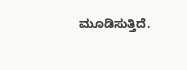ಮೂಡಿಸುತ್ತಿದೆ.